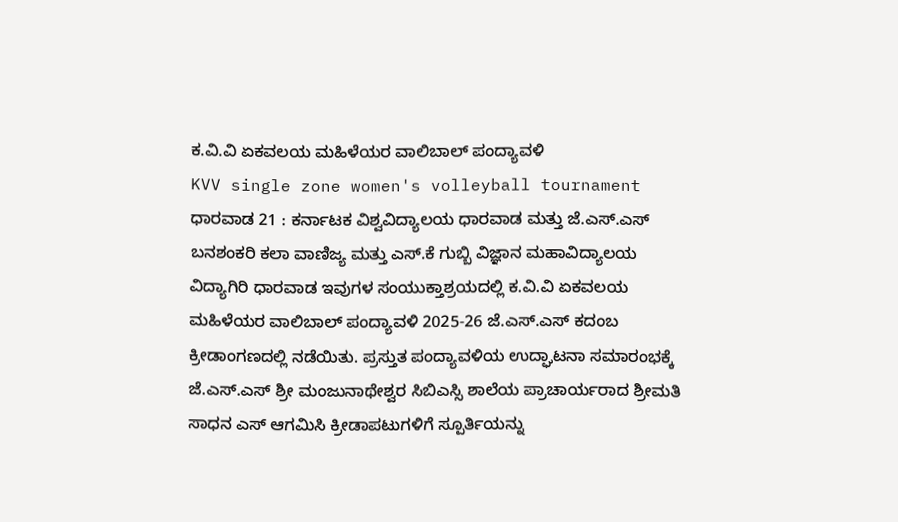ಕ.ವಿ.ವಿ ಏಕವಲಯ ಮಹಿಳೆಯರ ವಾಲಿಬಾಲ್ ಪಂದ್ಯಾವಳಿ
KVV single zone women's volleyball tournament
ಧಾರವಾಡ 21 : ಕರ್ನಾಟಕ ವಿಶ್ವವಿದ್ಯಾಲಯ ಧಾರವಾಡ ಮತ್ತು ಜೆ.ಎಸ್.ಎಸ್ ಬನಶಂಕರಿ ಕಲಾ ವಾಣಿಜ್ಯ ಮತ್ತು ಎಸ್.ಕೆ ಗುಬ್ಬಿ ವಿಜ್ಞಾನ ಮಹಾವಿದ್ಯಾಲಯ ವಿದ್ಯಾಗಿರಿ ಧಾರವಾಡ ಇವುಗಳ ಸಂಯುಕ್ತಾಶ್ರಯದಲ್ಲಿ ಕ.ವಿ.ವಿ ಏಕವಲಯ ಮಹಿಳೆಯರ ವಾಲಿಬಾಲ್ ಪಂದ್ಯಾವಳಿ 2025-26 ಜೆ.ಎಸ್.ಎಸ್ ಕದಂಬ ಕ್ರೀಡಾಂಗಣದಲ್ಲಿ ನಡೆಯಿತು. ಪ್ರಸ್ತುತ ಪಂದ್ಯಾವಳಿಯ ಉದ್ಘಾಟನಾ ಸಮಾರಂಭಕ್ಕೆ ಜೆ.ಎಸ್.ಎಸ್ ಶ್ರೀ ಮಂಜುನಾಥೇಶ್ವರ ಸಿಬಿಎಸ್ಸಿ ಶಾಲೆಯ ಪ್ರಾಚಾರ್ಯರಾದ ಶ್ರೀಮತಿ ಸಾಧನ ಎಸ್ ಆಗಮಿಸಿ ಕ್ರೀಡಾಪಟುಗಳಿಗೆ ಸ್ಪೂರ್ತಿಯನ್ನು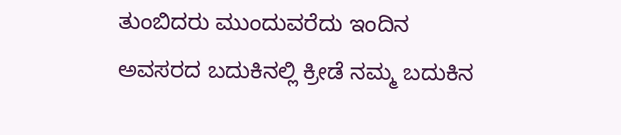ತುಂಬಿದರು ಮುಂದುವರೆದು ಇಂದಿನ ಅವಸರದ ಬದುಕಿನಲ್ಲಿ ಕ್ರೀಡೆ ನಮ್ಮ ಬದುಕಿನ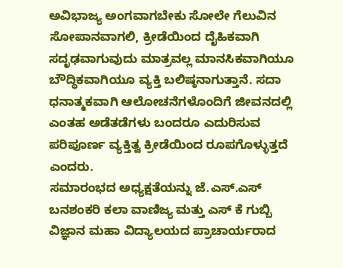ಅವಿಭಾಜ್ಯ ಅಂಗವಾಗಬೇಕು ಸೋಲೇ ಗೆಲುವಿನ ಸೋಪಾನವಾಗಲಿ, ಕ್ರೀಡೆಯಿಂದ ದೈಹಿಕವಾಗಿ ಸದೃಢವಾಗುವುದು ಮಾತ್ರವಲ್ಲ ಮಾನಸಿಕವಾಗಿಯೂ ಬೌದ್ಧಿಕವಾಗಿಯೂ ವ್ಯಕ್ತಿ ಬಲಿಷ್ಠನಾಗುತ್ತಾನೆ. ಸದಾ ಧನಾತ್ಮಕವಾಗಿ ಆಲೋಚನೆಗಳೊಂದಿಗೆ ಜೀವನದಲ್ಲಿ ಎಂತಹ ಅಡೆತಡೆಗಳು ಬಂದರೂ ಎದುರಿಸುವ ಪರಿಪೂರ್ಣ ವ್ಯಕ್ತಿತ್ವ ಕ್ರೀಡೆಯಿಂದ ರೂಪಗೊಳ್ಳುತ್ತದೆ ಎಂದರು.
ಸಮಾರಂಭದ ಅಧ್ಯಕ್ಷತೆಯನ್ನು ಜೆ.ಎಸ್.ಎಸ್ ಬನಶಂಕರಿ ಕಲಾ ವಾಣಿಜ್ಯ ಮತ್ತು ಎಸ್ ಕೆ ಗುಬ್ಬಿ ವಿಜ್ಞಾನ ಮಹಾ ವಿದ್ಯಾಲಯದ ಪ್ರಾಚಾರ್ಯರಾದ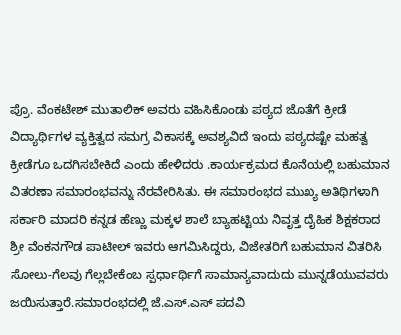ಪ್ರೊ. ವೆಂಕಟೇಶ್ ಮುತಾಲಿಕ್ ಅವರು ವಹಿಸಿಕೊಂಡು ಪಠ್ಯದ ಜೊತೆಗೆ ಕ್ರೀಡೆ ವಿದ್ಯಾರ್ಥಿಗಳ ವ್ಯಕ್ತಿತ್ವದ ಸಮಗ್ರ ವಿಕಾಸಕ್ಕೆ ಅವಶ್ಯವಿದೆ ಇಂದು ಪಠ್ಯದಷ್ಟೇ ಮಹತ್ವ ಕ್ರೀಡೆಗೂ ಒದಗಿಸಬೇಕಿದೆ ಎಂದು ಹೇಳಿದರು .ಕಾರ್ಯಕ್ರಮದ ಕೊನೆಯಲ್ಲಿ ಬಹುಮಾನ ವಿತರಣಾ ಸಮಾರಂಭವನ್ನು ನೆರವೇರಿಸಿತು. ಈ ಸಮಾರಂಭದ ಮುಖ್ಯ ಅತಿಥಿಗಳಾಗಿ ಸರ್ಕಾರಿ ಮಾದರಿ ಕನ್ನಡ ಹೆಣ್ಣು ಮಕ್ಕಳ ಶಾಲೆ ಬ್ಯಾಹಟ್ಟಿಯ ನಿವೃತ್ತ ದೈಹಿಕ ಶಿಕ್ಷಕರಾದ ಶ್ರೀ ವೆಂಕನಗೌಡ ಪಾಟೀಲ್ ಇವರು ಆಗಮಿಸಿದ್ದರು, ವಿಜೇತರಿಗೆ ಬಹುಮಾನ ವಿತರಿಸಿ ಸೋಲು-ಗೆಲವು ಗೆಲ್ಲಬೇಕೆಂಬ ಸ್ಪರ್ಧಾರ್ಥಿಗೆ ಸಾಮಾನ್ಯವಾದುದು ಮುನ್ನಡೆಯುವವರು ಜಯಿಸುತ್ತಾರೆ.ಸಮಾರಂಭದಲ್ಲಿ ಜೆ.ಎಸ್.ಎಸ್ ಪದವಿ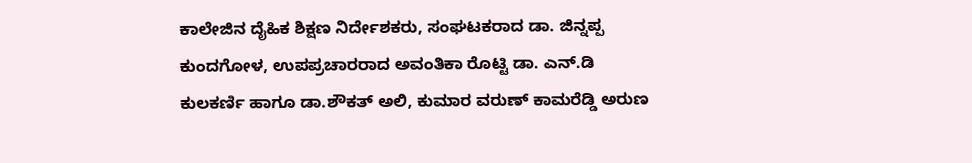ಕಾಲೇಜಿನ ದೈಹಿಕ ಶಿಕ್ಷಣ ನಿರ್ದೇಶಕರು, ಸಂಘಟಕರಾದ ಡಾ. ಜಿನ್ನಪ್ಪ ಕುಂದಗೋಳ, ಉಪಪ್ರಚಾರರಾದ ಅವಂತಿಕಾ ರೊಟ್ಟಿ ಡಾ. ಎನ್.ಡಿ ಕುಲಕರ್ಣಿ ಹಾಗೂ ಡಾ.ಶೌಕತ್ ಅಲಿ, ಕುಮಾರ ವರುಣ್ ಕಾಮರೆಡ್ಡಿ ಅರುಣ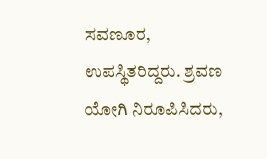ಸವಣೂರ, ಉಪಸ್ಥಿತರಿದ್ದರು. ಶ್ರವಣ ಯೋಗಿ ನಿರೂಪಿಸಿದರು,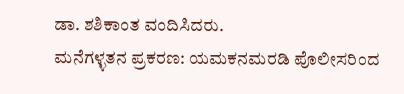ಡಾ. ಶಶಿಕಾಂತ ವಂದಿಸಿದರು.
ಮನೆಗಳ್ಳತನ ಪ್ರಕರಣ: ಯಮಕನಮರಡಿ ಪೊಲೀಸರಿಂದ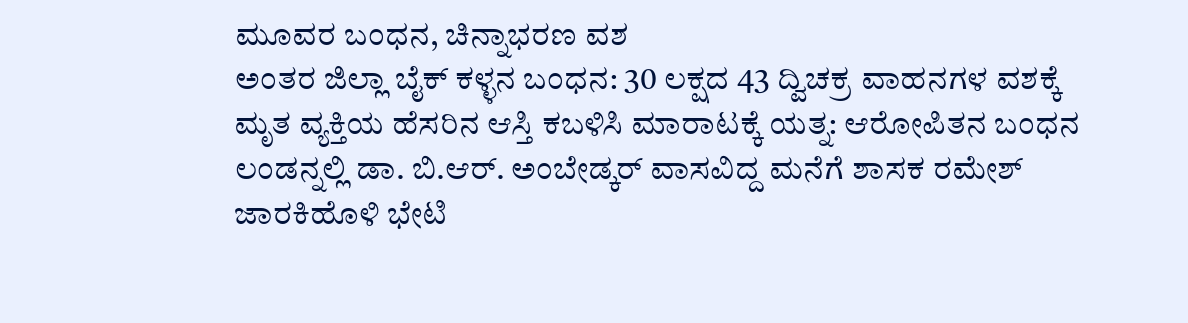ಮೂವರ ಬಂಧನ, ಚಿನ್ನಾಭರಣ ವಶ
ಅಂತರ ಜಿಲ್ಲಾ ಬೈಕ್ ಕಳ್ಳನ ಬಂಧನ: 30 ಲಕ್ಷದ 43 ದ್ವಿಚಕ್ರ ವಾಹನಗಳ ವಶಕ್ಕೆ
ಮೃತ ವ್ಯಕ್ತಿಯ ಹೆಸರಿನ ಆಸ್ತಿ ಕಬಳಿಸಿ ಮಾರಾಟಕ್ಕೆ ಯತ್ನ: ಆರೋಪಿತನ ಬಂಧನ
ಲಂಡನ್ನಲ್ಲಿ ಡಾ. ಬಿ.ಆರ್. ಅಂಬೇಡ್ಕರ್ ವಾಸವಿದ್ದ ಮನೆಗೆ ಶಾಸಕ ರಮೇಶ್ ಜಾರಕಿಹೊಳಿ ಭೇಟಿ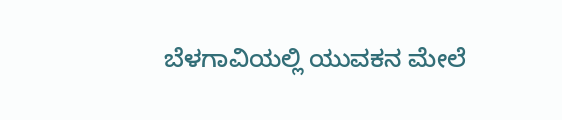ಬೆಳಗಾವಿಯಲ್ಲಿ ಯುವಕನ ಮೇಲೆ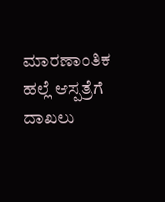ಮಾರಣಾಂತಿಕ ಹಲ್ಲೆ ಆಸ್ಪತ್ರೆಗೆ ದಾಖಲು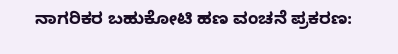ನಾಗರಿಕರ ಬಹುಕೋಟಿ ಹಣ ವಂಚನೆ ಪ್ರಕರಣ: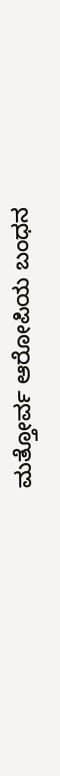ಮತ್ತೋರ್ವ ಆರೋಪಿಯ ಬಂಧನ